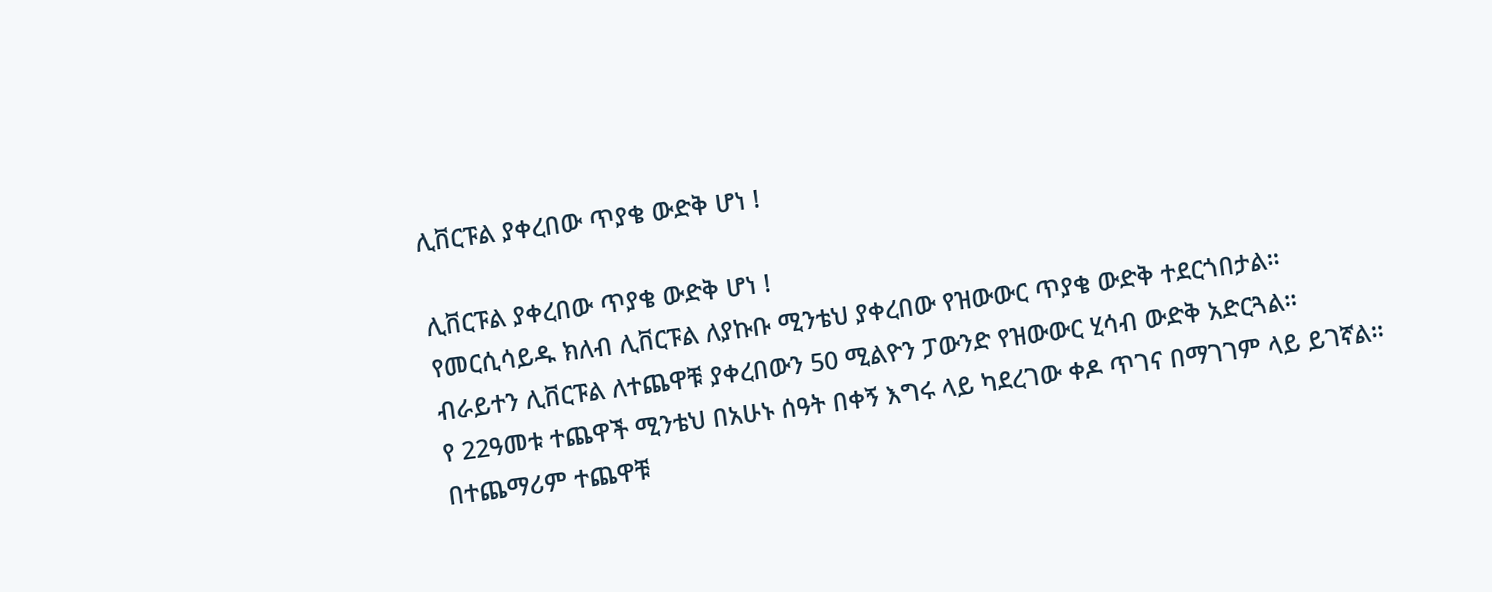ሊቨርፑል ያቀረበው ጥያቄ ውድቅ ሆነ !

ሊቨርፑል ያቀረበው ጥያቄ ውድቅ ሆነ !
የመርሲሳይዱ ክለብ ሊቨርፑል ለያኩቡ ሚንቴህ ያቀረበው የዝውውር ጥያቄ ውድቅ ተደርጎበታል።
ብራይተን ሊቨርፑል ለተጨዋቹ ያቀረበውን 50 ሚልዮን ፓውንድ የዝውውር ሂሳብ ውድቅ አድርጓል።
የ 22ዓመቱ ተጨዋች ሚንቴህ በአሁኑ ሰዓት በቀኝ እግሩ ላይ ካደረገው ቀዶ ጥገና በማገገም ላይ ይገኛል።
በተጨማሪም ተጨዋቹ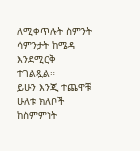ለሚቀጥሉት ስምንት ሳምንታት ከሜዳ እንደሚርቅ ተገልጿል።
ይሁን እንጂ ተጨዋቹ ሁለቱ ክለቦች ከስምምነት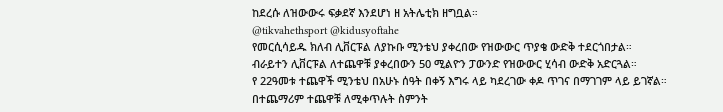ከደረሱ ለዝውውሩ ፍቃደኛ እንደሆነ ዘ አትሌቲክ ዘግቧል።
@tikvahethsport @kidusyoftahe
የመርሲሳይዱ ክለብ ሊቨርፑል ለያኩቡ ሚንቴህ ያቀረበው የዝውውር ጥያቄ ውድቅ ተደርጎበታል።
ብራይተን ሊቨርፑል ለተጨዋቹ ያቀረበውን 50 ሚልዮን ፓውንድ የዝውውር ሂሳብ ውድቅ አድርጓል።
የ 22ዓመቱ ተጨዋች ሚንቴህ በአሁኑ ሰዓት በቀኝ እግሩ ላይ ካደረገው ቀዶ ጥገና በማገገም ላይ ይገኛል።
በተጨማሪም ተጨዋቹ ለሚቀጥሉት ስምንት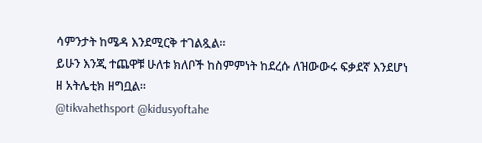ሳምንታት ከሜዳ እንደሚርቅ ተገልጿል።
ይሁን እንጂ ተጨዋቹ ሁለቱ ክለቦች ከስምምነት ከደረሱ ለዝውውሩ ፍቃደኛ እንደሆነ ዘ አትሌቲክ ዘግቧል።
@tikvahethsport @kidusyoftahe